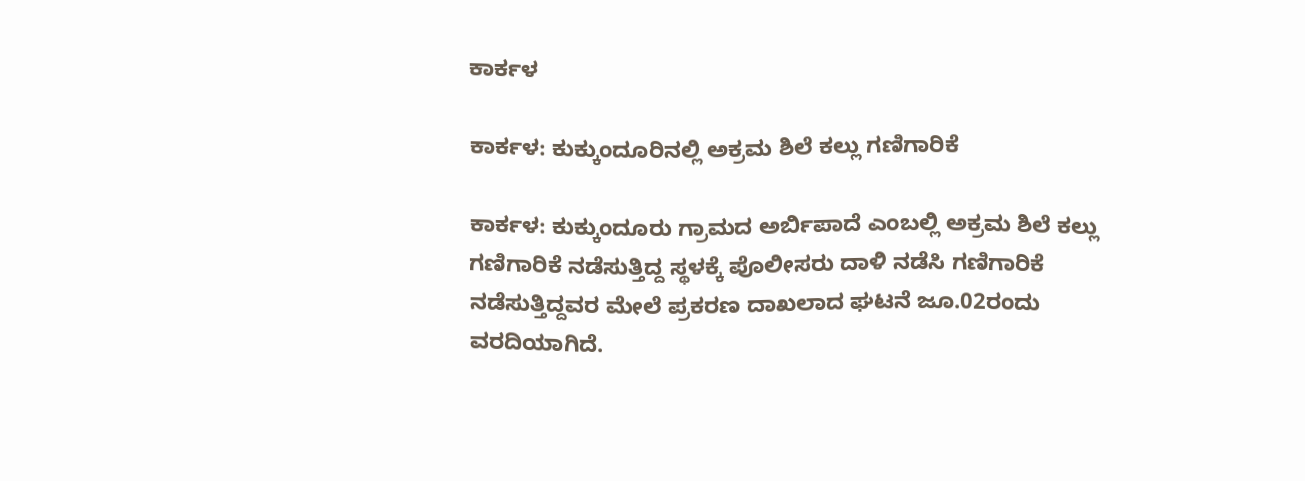ಕಾರ್ಕಳ

ಕಾರ್ಕಳ: ಕುಕ್ಕುಂದೂರಿನಲ್ಲಿ ಅಕ್ರಮ ಶಿಲೆ ಕಲ್ಲು ಗಣಿಗಾರಿಕೆ

ಕಾರ್ಕಳ: ಕುಕ್ಕುಂದೂರು ಗ್ರಾಮದ ಅರ್ಬಿಪಾದೆ ಎಂಬಲ್ಲಿ ಅಕ್ರಮ ಶಿಲೆ ಕಲ್ಲು ಗಣಿಗಾರಿಕೆ ನಡೆಸುತ್ತಿದ್ದ ಸ್ಥಳಕ್ಕೆ ಪೊಲೀಸರು ದಾಳಿ ನಡೆಸಿ ಗಣಿಗಾರಿಕೆ ನಡೆಸುತ್ತಿದ್ದವರ ಮೇಲೆ ಪ್ರಕರಣ ದಾಖಲಾದ ಘಟನೆ ಜೂ.02ರಂದು ವರದಿಯಾಗಿದೆ.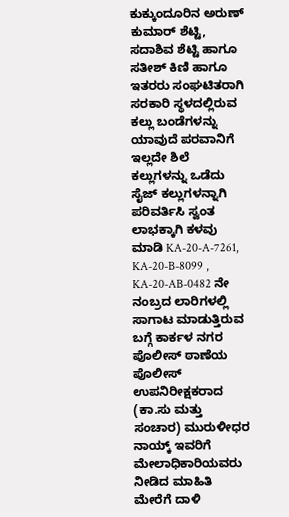ಕುಕ್ಕುಂದೂರಿನ ಅರುಣ್ ಕುಮಾರ್ ಶೆಟ್ಟಿ, ಸದಾಶಿವ ಶೆಟ್ಟಿ ಹಾಗೂ ಸತೀಶ್ ಕಿಣಿ ಹಾಗೂ ಇತರರು ಸಂಘಟಿತರಾಗಿ ಸರಕಾರಿ ಸ್ಥಳದಲ್ಲಿರುವ ಕಲ್ಲು ಬಂಡೆಗಳನ್ನು ಯಾವುದೆ ಪರವಾನಿಗೆ ಇಲ್ಲದೇ ಶಿಲೆ ಕಲ್ಲುಗಳನ್ನು ಒಡೆದು ಸೈಜ್ ಕಲ್ಲುಗಳನ್ನಾಗಿ ಪರಿವರ್ತಿಸಿ ಸ್ವಂತ ಲಾಭಕ್ಕಾಗಿ ಕಳವು ಮಾಡಿ KA-20-A-7261, KA-20-B-8099 , KA-20-AB-0482 ನೇ ನಂಬ್ರದ ಲಾರಿಗಳಲ್ಲಿ ಸಾಗಾಟ ಮಾಡುತ್ತಿರುವ ಬಗ್ಗೆ ಕಾರ್ಕಳ ನಗರ ಪೊಲೀಸ್ ಠಾಣೆಯ ಪೊಲೀಸ್ ಉಪನಿರೀಕ್ಷಕರಾದ (ಕಾ.ಸು ಮತ್ತು ಸಂಚಾರ) ಮುರುಳೀಧರ ನಾಯ್ಕ್ ಇವರಿಗೆ ಮೇಲಾಧಿಕಾರಿಯವರು ನೀಡಿದ ಮಾಹಿತಿ ಮೇರೆಗೆ ದಾಳಿ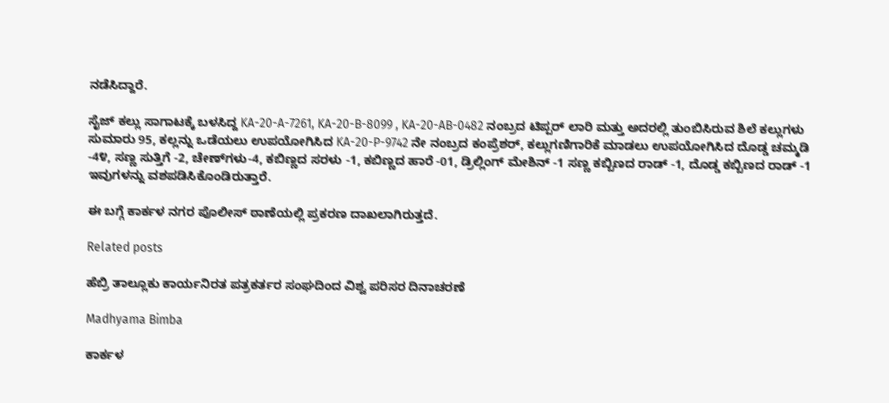ನಡೆಸಿದ್ದಾರೆ.

ಸೈಜ್ ಕಲ್ಲು ಸಾಗಾಟಕ್ಕೆ ಬಳಸಿದ್ದ KA-20-A-7261, KA-20-B-8099 , KA-20-AB-0482 ನಂಬ್ರದ ಟಿಪ್ಪರ್ ಲಾರಿ ಮತ್ತು ಅದರಲ್ಲಿ ತುಂಬಿಸಿರುವ ಶಿಲೆ ಕಲ್ಲುಗಳು ಸುಮಾರು 95, ಕಲ್ಲನ್ನು ಒಡೆಯಲು ಉಪಯೋಗಿಸಿದ KA-20-P-9742 ನೇ ನಂಬ್ರದ ಕಂಪ್ರೆಶರ್, ಕಲ್ಲುಗಣಿಗಾರಿಕೆ ಮಾಡಲು ಉಪಯೋಗಿಸಿದ ದೊಡ್ಡ ಚಮ್ಮಡಿ -4೪, ಸಣ್ಣ ಸುತ್ತಿಗೆ -2, ಚೇಣ್‌ಗಳು-4, ಕಬಿಣ್ಣದ ಸರಳು -1, ಕಬಿಣ್ಣದ ಹಾರೆ -01, ಡ್ರಿಲ್ಲಿಂಗ್ ಮೇಶಿನ್ -1 ಸಣ್ಣ ಕಬ್ಬಿಣದ ರಾಡ್ -1, ದೊಡ್ಡ ಕಬ್ಬಿಣದ ರಾಡ್ -1 ಇವುಗಳನ್ನು ವಶಪಡಿಸಿಕೊಂಡಿರುತ್ತಾರೆ.

ಈ ಬಗ್ಗೆ ಕಾರ್ಕಳ ನಗರ ಪೊಲೀಸ್ ಠಾಣೆಯಲ್ಲಿ ಪ್ರಕರಣ ದಾಖಲಾಗಿರುತ್ತದೆ.

Related posts

ಹೆಬ್ರಿ ತಾಲ್ಲೂಕು ಕಾರ್ಯನಿರತ ಪತ್ರಕರ್ತರ ಸಂಘದಿಂದ ವಿಶ್ವ ಪರಿಸರ ದಿನಾಚರಣೆ

Madhyama Bimba

ಕಾರ್ಕಳ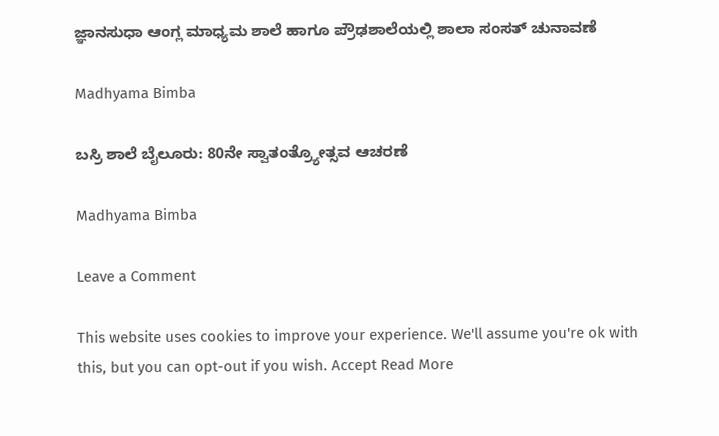ಜ್ಞಾನಸುಧಾ ಆಂಗ್ಲ ಮಾಧ್ಯಮ ಶಾಲೆ ಹಾಗೂ ಪ್ರೌಢಶಾಲೆಯಲ್ಲಿ ಶಾಲಾ ಸಂಸತ್ ಚುನಾವಣೆ

Madhyama Bimba

ಬಸ್ರಿ ಶಾಲೆ ಬೈಲೂರು: 80ನೇ ಸ್ವಾತಂತ್ರ್ಯೋತ್ಸವ ಆಚರಣೆ

Madhyama Bimba

Leave a Comment

This website uses cookies to improve your experience. We'll assume you're ok with this, but you can opt-out if you wish. Accept Read More